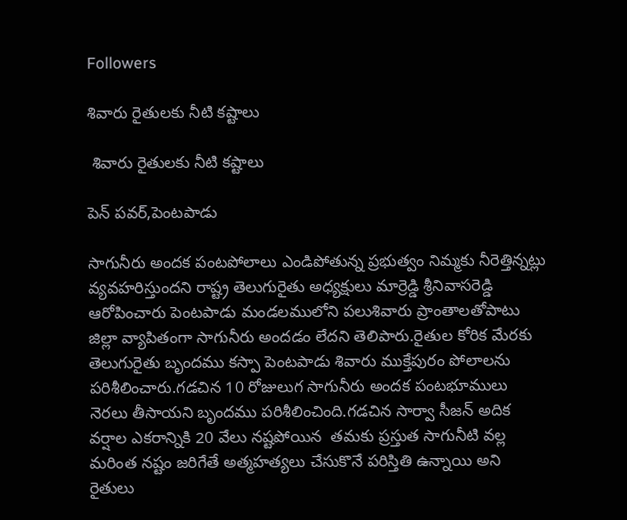Followers

శివారు రైతులకు నీటి కష్టాలు

 శివారు రైతులకు నీటి కష్టాలు

పెన్ పవర్,పెంటపాడు

సాగునీరు అందక పంటపోలాలు ఎండిపోతున్న ప్రభుత్వం నిమ్మకు నీరెత్తిన్నట్లు వ్యవహరిస్తుందని రాష్ట్ర తెలుగురైతు అధ్యక్షులు మార్రెడ్డి శ్రీనివాసరెడ్డి ఆరోపించారు పెంటపాడు మండలములోని పలుశివారు ప్రాంతాలతోపాటు జిల్లా వ్యాపితంగా సాగునీరు అందడం లేదని తెలిపారు.రైతుల కోరిక మేరకు తెలుగురైతు బృందము కస్పా పెంటపాడు శివారు ముక్తేపురం పోలాలను పరిశీలించారు.గడచిన 10 రోజులుగ సాగునీరు అందక పంటభూములు నెరలు తీసాయని బృందము పరిశీలించింది.గడచిన సార్వా సీజన్ అదిక  వర్షాల ఎకరాన్నికి 20 వేలు నష్టపోయిన  తమకు ప్రస్తుత సాగునీటి వల్ల మరింత నష్టం జరిగేతే అత్మహత్యలు చేసుకొనే పరిస్తితి ఉన్నాయి అని  రైతులు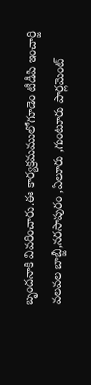బృందనాకి వివరించారు.ఈ కార్యక్రమములోగూడెం టీడీపి ఇంచార్జి  వలవల బాబ్జీ,నరసాపురం ,ఏలూరు ,గుంటూరు పార్లమెంట్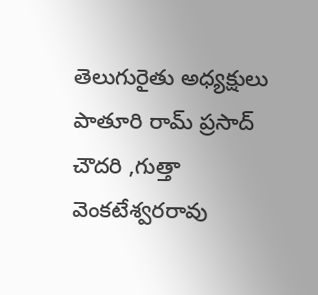తెలుగురైతు అధ్యక్షులు పాతూరి రామ్ ప్రసాద్ చౌదరి ,గుత్తా వెంకటేశ్వరరావు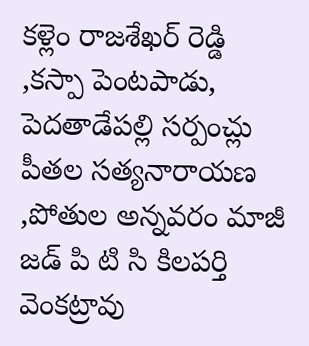కళ్లెం రాజశేఖర్ రెడ్డి ,కస్పా పెంటపాడు, పెదతాడేపల్లి సర్పంచ్లు పీతల సత్యనారాయణ ,పోతుల అన్నవరం మాజీ జడ్ పి టి సి కిలపర్తి వెంకట్రావు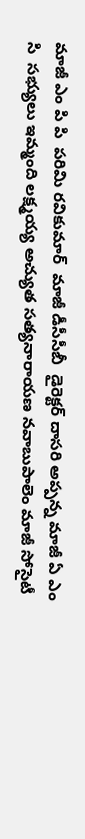మాజీ ఎం పి పి  పరిమి రవికుమార్  మాజీ డీసీసీబీ  డైరెక్టర్ దాసరి అప్పన్న మాజీ ఏ ఎం సి  సభ్యులు ఇమ్మంది లక్ష్మయ్య అచ్యుత సత్యనారాయణ నవాబుపాలెం మాజీ సోసైటీ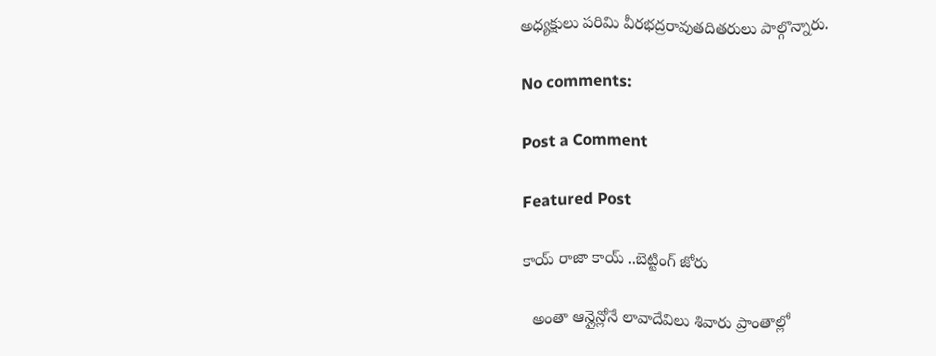అధ్యక్షులు పరిమి వీరభద్రరావుతదితరులు పాల్గొన్నారు.

No comments:

Post a Comment

Featured Post

కాయ్ రాజా కాయ్ ..బెట్టింగ్ జోరు

  అంతా ఆన్లైన్లోనే లావాదేవిలు శివారు ప్రాంతాల్లో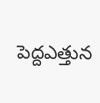పెద్దఎత్తున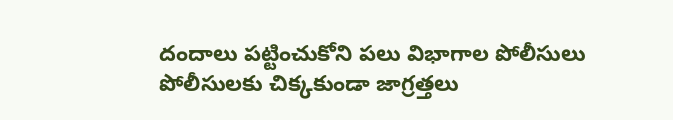దందాలు పట్టించుకోని పలు విభాగాల పోలీసులు పోలీసులకు చిక్కకుండా జాగ్రత్తలు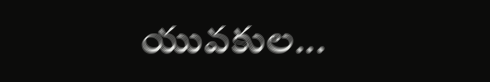యువకుల...